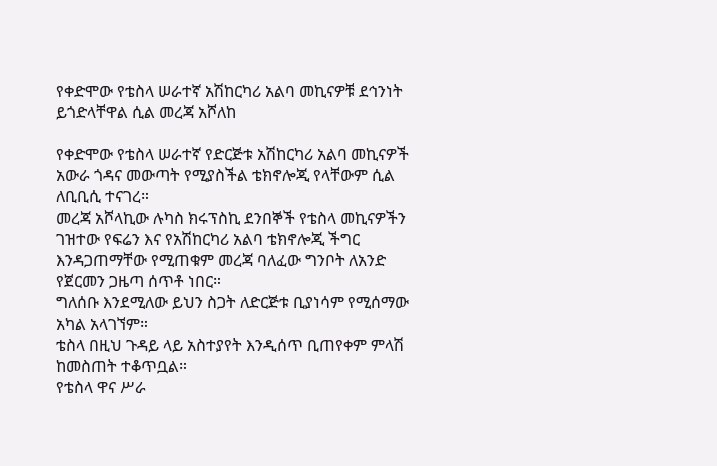የቀድሞው የቴስላ ሠራተኛ አሽከርካሪ አልባ መኪናዎቹ ደኅንነት ይጎድላቸዋል ሲል መረጃ አሾለከ

የቀድሞው የቴስላ ሠራተኛ የድርጅቱ አሽከርካሪ አልባ መኪናዎች አውራ ጎዳና መውጣት የሚያስችል ቴክኖሎጂ የላቸውም ሲል ለቢቢሲ ተናገረ።
መረጃ አሾላኪው ሉካስ ክሩፕስኪ ደንበኞች የቴስላ መኪናዎችን ገዝተው የፍሬን እና የአሽከርካሪ አልባ ቴክኖሎጂ ችግር እንዳጋጠማቸው የሚጠቁም መረጃ ባለፈው ግንቦት ለአንድ የጀርመን ጋዜጣ ሰጥቶ ነበር።
ግለሰቡ እንደሚለው ይህን ስጋት ለድርጅቱ ቢያነሳም የሚሰማው አካል አላገኘም።
ቴስላ በዚህ ጉዳይ ላይ አስተያየት እንዲሰጥ ቢጠየቀም ምላሽ ከመስጠት ተቆጥቧል።
የቴስላ ዋና ሥራ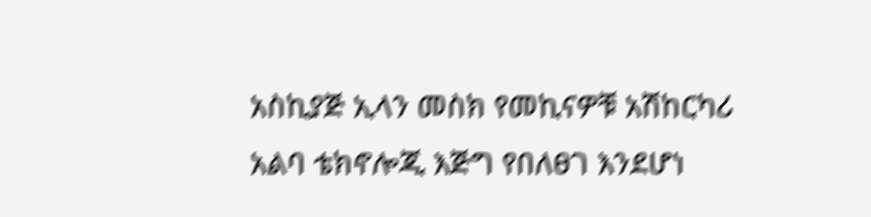አስኪያጅ ኢላን መስክ የመኪናዎቹ አሽከርካሪ አልባ ቴክኖሎጂ እጅግ የበለፀገ እንደሆነ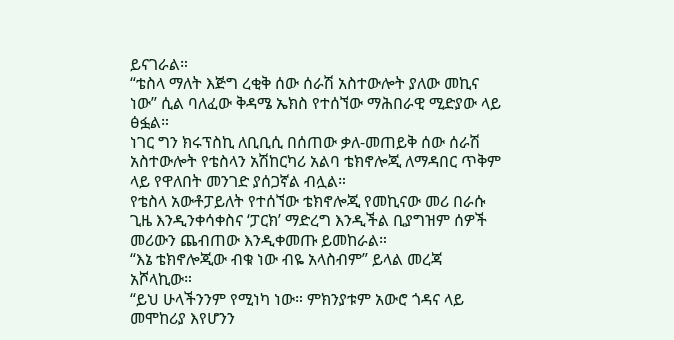ይናገራል።
“ቴስላ ማለት እጅግ ረቂቅ ሰው ሰራሽ አስተውሎት ያለው መኪና ነው” ሲል ባለፈው ቅዳሜ ኤክስ የተሰኘው ማሕበራዊ ሚድያው ላይ ፅፏል።
ነገር ግን ክሩፕስኪ ለቢቢሲ በሰጠው ቃለ-መጠይቅ ሰው ሰራሽ አስተውሎት የቴስላን አሽከርካሪ አልባ ቴክኖሎጂ ለማዳበር ጥቅም ላይ የዋለበት መንገድ ያሰጋኛል ብሏል።
የቴስላ አውቶፓይለት የተሰኘው ቴክኖሎጂ የመኪናው መሪ በራሱ ጊዜ እንዲንቀሳቀስና ‘ፓርክ’ ማድረግ እንዲችል ቢያግዝም ሰዎች መሪውን ጨብጠው እንዲቀመጡ ይመከራል።
“እኔ ቴክኖሎጂው ብቁ ነው ብዬ አላስብም” ይላል መረጃ አሾላኪው።
“ይህ ሁላችንንም የሚነካ ነው። ምክንያቱም አውሮ ጎዳና ላይ መሞከሪያ እየሆንን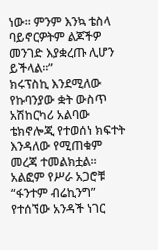ነው። ምንም እንኳ ቴስላ ባይኖርዎትም ልጆችዎ መንገድ እያቋረጡ ሊሆን ይችላል።”
ክሩፕስኪ እንደሚለው የኩባንያው ቋት ውስጥ አሽከርካሪ አልባው ቴክኖሎጂ የተወሰነ ክፍተት እንዳለው የሚጠቁም መረጃ ተመልክቷል።
አልፎም የሥራ አጋሮቹ “ፋንተም ብሬኪንግ” የተሰኘው አንዳች ነገር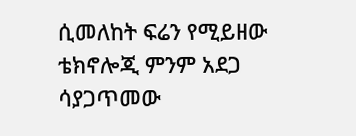ሲመለከት ፍሬን የሚይዘው ቴክኖሎጂ ምንም አደጋ ሳያጋጥመው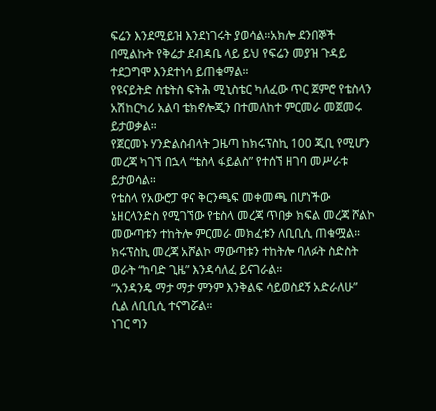ፍሬን እንደሚይዝ እንደነገሩት ያወሳል።አክሎ ደንበኞች በሚልኩት የቅሬታ ደብዳቤ ላይ ይህ የፍሬን መያዝ ጉዳይ ተደጋግሞ እንደተነሳ ይጠቁማል።
የዩናይትድ ስቴትስ ፍትሕ ሚኒስቴር ካለፈው ጥር ጀምሮ የቴስላን አሽከርካሪ አልባ ቴክኖሎጂን በተመለከተ ምርመራ መጀመሩ ይታወቃል።
የጀርመኑ ሃንድልስብላት ጋዜጣ ከክሩፕስኪ 100 ጂቢ የሚሆን መረጃ ካገኘ በኋላ “ቴስላ ፋይልስ” የተሰኘ ዘገባ መሥራቱ ይታወሳል።
የቴስላ የአውሮፓ ዋና ቅርንጫፍ መቀመጫ በሆነችው ኔዘርላንድስ የሚገኘው የቴስላ መረጃ ጥበቃ ክፍል መረጃ ሾልኮ መውጣቱን ተከትሎ ምርመራ መክፈቱን ለቢቢሲ ጠቁሟል።
ክሩፕስኪ መረጃ አሾልኮ ማውጣቱን ተከትሎ ባለፉት ስድስት ወራት “ከባድ ጊዜ” እንዳሳለፈ ይናገራል።
“አንዳንዴ ማታ ማታ ምንም እንቅልፍ ሳይወስደኝ አድራለሁ” ሲል ለቢቢሲ ተናግሯል።
ነገር ግን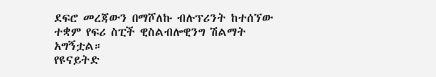ደፍሮ መረጃውን በማሾለኩ ብሉፕሪንት ከተሰኘው ተቋም የፍሪ ስፒች ዊስልብሎዊንግ ሽልማት አግኝቷል።
የዩናይትድ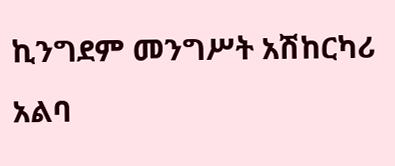ኪንግደም መንግሥት አሽከርካሪ አልባ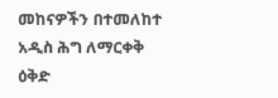መከናዎችን በተመለከተ አዲስ ሕግ ለማርቀቅ ዕቅድ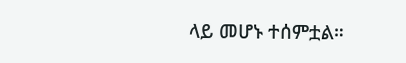ላይ መሆኑ ተሰምቷል።